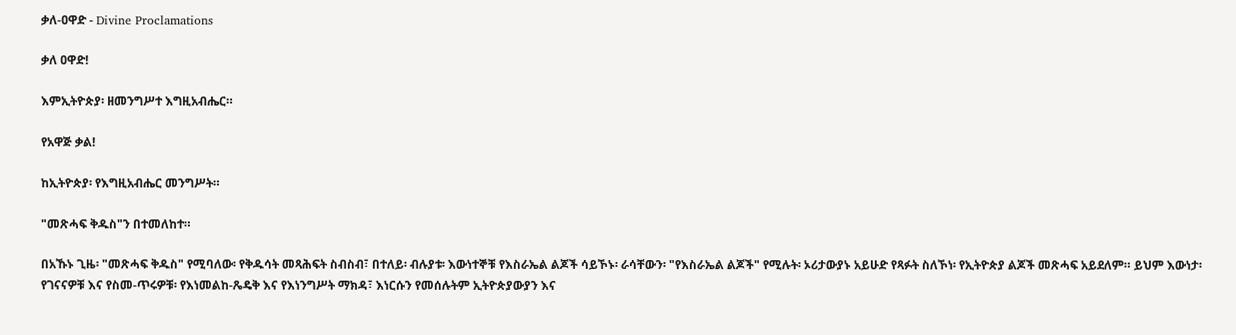ቃለ-ዐዋድ - Divine Proclamations

ቃለ ዐዋድ!

እምኢትዮጵያ፡ ዘመንግሥተ እግዚአብሔር።

የአዋጅ ቃል!

ከኢትዮጵያ፡ የእግዚአብሔር መንግሥት።

"መጽሓፍ ቅዱስ"ን በተመለከተ።

በአኹኑ ጊዜ፡ "መጽሓፍ ቅዱስ" የሚባለው፡ የቅዱሳት መጻሕፍት ስብስብ፣ በተለይ፡ ብሉያቱ፡ እውነተኞቹ የእስራኤል ልጆች ሳይኾኑ፡ ራሳቸውን፡ "የእስራኤል ልጆች" የሚሉት፡ ኦሪታውያኑ አይሁድ የጻፉት ስለኾነ፡ የኢትዮጵያ ልጆች መጽሓፍ አይደለም። ይህም እውነታ፡ የገናናዎቹ እና የስመ-ጥሩዎቹ፡ የእነመልከ-ጼዴቅ እና የእነንግሥት ማክዳ፣ እነርሱን የመሰሉትም ኢትዮጵያውያን እና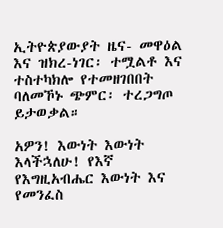ኢትዮጵያውያት ዜና- መዋዕል እና ዝክረ-ነገር፡ ተሟልቶ እና ተስተካክሎ የተመዘገበበት ባለመኾኑ ጭምር፡ ተረጋግጦ ይታወቃል።

አዎን! እውነት እውነት እላችኋለሁ! የእኛ የእግዚአብሔር እውነት እና የመንፈስ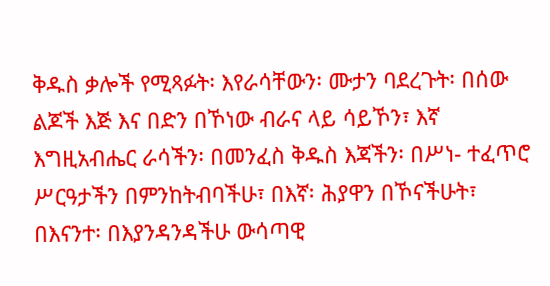ቅዱስ ቃሎች የሚጻፉት፡ እየራሳቸውን፡ ሙታን ባደረጉት፡ በሰው ልጆች እጅ እና በድን በኾነው ብራና ላይ ሳይኾን፣ እኛ እግዚአብሔር ራሳችን፡ በመንፈስ ቅዱስ እጃችን፡ በሥነ- ተፈጥሮ ሥርዓታችን በምንከትብባችሁ፣ በእኛ፡ ሕያዋን በኾናችሁት፣ በእናንተ፡ በእያንዳንዳችሁ ውሳጣዊ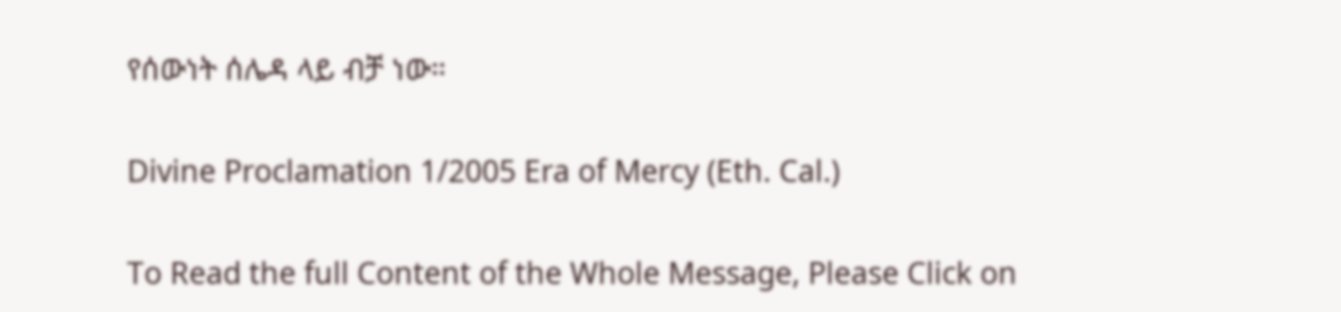የሰውነት ሰሌዳ ላይ ብቻ ነው።

Divine Proclamation 1/2005 Era of Mercy (Eth. Cal.)

To Read the full Content of the Whole Message, Please Click on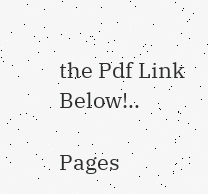the Pdf Link Below!..

Pages